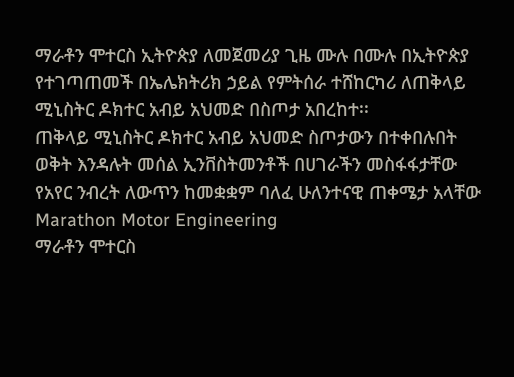ማራቶን ሞተርስ ኢትዮጵያ ለመጀመሪያ ጊዜ ሙሉ በሙሉ በኢትዮጵያ የተገጣጠመች በኤሌክትሪክ ኃይል የምትሰራ ተሸከርካሪ ለጠቅላይ ሚኒስትር ዶክተር አብይ አህመድ በስጦታ አበረከተ፡፡
ጠቅላይ ሚኒስትር ዶክተር አብይ አህመድ ስጦታውን በተቀበሉበት ወቅት እንዳሉት መሰል ኢንቨስትመንቶች በሀገራችን መስፋፋታቸው የአየር ንብረት ለውጥን ከመቋቋም ባለፈ ሁለንተናዊ ጠቀሜታ አላቸው
Marathon Motor Engineering
ማራቶን ሞተርስ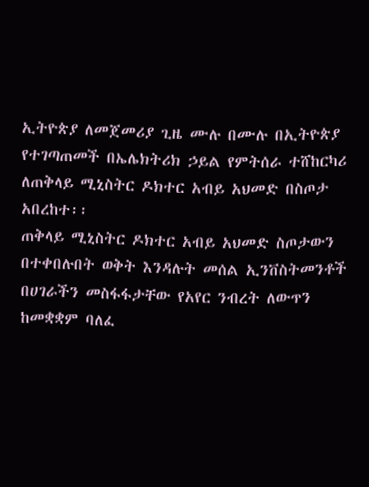ኢትዮጵያ ለመጀመሪያ ጊዜ ሙሉ በሙሉ በኢትዮጵያ የተገጣጠመች በኤሌክትሪክ ኃይል የምትሰራ ተሸከርካሪ ለጠቅላይ ሚኒስትር ዶክተር አብይ አህመድ በስጦታ አበረከተ፡፡
ጠቅላይ ሚኒስትር ዶክተር አብይ አህመድ ስጦታውን በተቀበሉበት ወቅት እንዳሉት መሰል ኢንቨስትመንቶች በሀገራችን መስፋፋታቸው የአየር ንብረት ለውጥን ከመቋቋም ባለፈ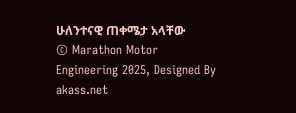ሁለንተናዊ ጠቀሜታ አላቸው
© Marathon Motor Engineering 2025, Designed By akass.net